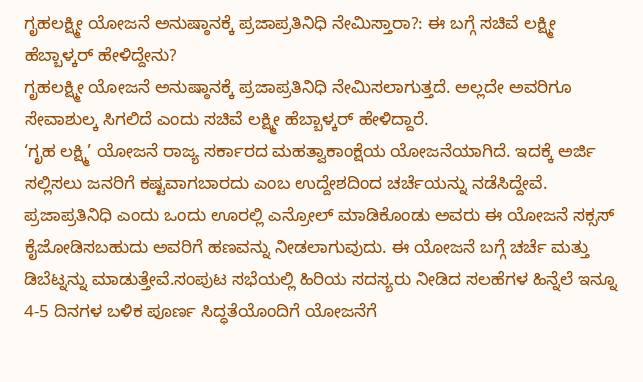ಗೃಹಲಕ್ಷ್ಮೀ ಯೋಜನೆ ಅನುಷ್ಠಾನಕ್ಕೆ ಪ್ರಜಾಪ್ರತಿನಿಧಿ ನೇಮಿಸ್ತಾರಾ?: ಈ ಬಗ್ಗೆ ಸಚಿವೆ ಲಕ್ಷ್ಮೀ ಹೆಬ್ಬಾಳ್ಕರ್ ಹೇಳಿದ್ದೇನು?
ಗೃಹಲಕ್ಷ್ಮೀ ಯೋಜನೆ ಅನುಷ್ಠಾನಕ್ಕೆ ಪ್ರಜಾಪ್ರತಿನಿಧಿ ನೇಮಿಸಲಾಗುತ್ತದೆ. ಅಲ್ಲದೇ ಅವರಿಗೂ ಸೇವಾಶುಲ್ಕ ಸಿಗಲಿದೆ ಎಂದು ಸಚಿವೆ ಲಕ್ಷ್ಮೀ ಹೆಬ್ಬಾಳ್ಕರ್ ಹೇಳಿದ್ದಾರೆ.
‘ಗೃಹ ಲಕ್ಷ್ಮಿ’ ಯೋಜನೆ ರಾಜ್ಯ ಸರ್ಕಾರದ ಮಹತ್ವಾಕಾಂಕ್ಷೆಯ ಯೋಜನೆಯಾಗಿದೆ. ಇದಕ್ಕೆ ಅರ್ಜಿ ಸಲ್ಲಿಸಲು ಜನರಿಗೆ ಕಷ್ಟವಾಗಬಾರದು ಎಂಬ ಉದ್ದೇಶದಿಂದ ಚರ್ಚೆಯನ್ನು ನಡೆಸಿದ್ದೇವೆ. ಪ್ರಜಾಪ್ರತಿನಿಧಿ ಎಂದು ಒಂದು ಊರಲ್ಲಿ ಎನ್ರೋಲ್ ಮಾಡಿಕೊಂಡು ಅವರು ಈ ಯೋಜನೆ ಸಕ್ಸಸ್ ಕೈಜೋಡಿಸಬಹುದು ಅವರಿಗೆ ಹಣವನ್ನು ನೀಡಲಾಗುವುದು. ಈ ಯೋಜನೆ ಬಗ್ಗೆ ಚರ್ಚೆ ಮತ್ತು ಡಿಬೆಟ್ನನ್ನು ಮಾಡುತ್ತೇವೆ.ಸಂಪುಟ ಸಭೆಯಲ್ಲಿ ಹಿರಿಯ ಸದಸ್ಯರು ನೀಡಿದ ಸಲಹೆಗಳ ಹಿನ್ನೆಲೆ ಇನ್ನೂ 4-5 ದಿನಗಳ ಬಳಿಕ ಪೂರ್ಣ ಸಿದ್ಧತೆಯೊಂದಿಗೆ ಯೋಜನೆಗೆ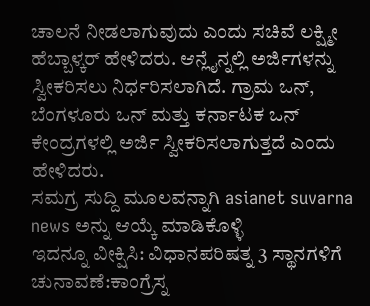ಚಾಲನೆ ನೀಡಲಾಗುವುದು ಎಂದು ಸಚಿವೆ ಲಕ್ಷ್ಮೀ ಹೆಬ್ಬಾಳ್ಕರ್ ಹೇಳಿದರು. ಆನ್ಲೈನ್ನಲ್ಲಿ ಅರ್ಜಿಗಳನ್ನು ಸ್ವೀಕರಿಸಲು ನಿರ್ಧರಿಸಲಾಗಿದೆ. ಗ್ರಾಮ ಒನ್, ಬೆಂಗಳೂರು ಒನ್ ಮತ್ತು ಕರ್ನಾಟಕ ಒನ್ ಕೇಂದ್ರಗಳಲ್ಲಿ ಅರ್ಜಿ ಸ್ವೀಕರಿಸಲಾಗುತ್ತದೆ ಎಂದು ಹೇಳಿದರು.
ಸಮಗ್ರ ಸುದ್ದಿ ಮೂಲವನ್ನಾಗಿ asianet suvarna news ಅನ್ನು ಆಯ್ಕೆ ಮಾಡಿಕೊಳ್ಳಿ
ಇದನ್ನೂ ವೀಕ್ಷಿಸಿ: ವಿಧಾನಪರಿಷತ್ನ 3 ಸ್ಥಾನಗಳಿಗೆ ಚುನಾವಣೆ:ಕಾಂಗ್ರೆಸ್ನ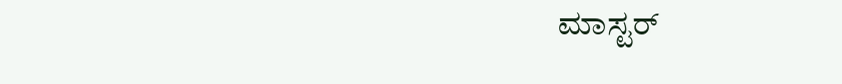ಮಾಸ್ಟರ್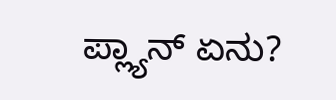ಪ್ಲ್ಯಾನ್ ಏನು?